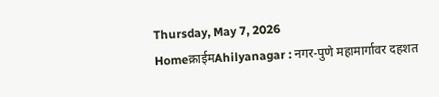Thursday, May 7, 2026
Homeक्राईमAhilyanagar : नगर-पुणे महामार्गावर दहशत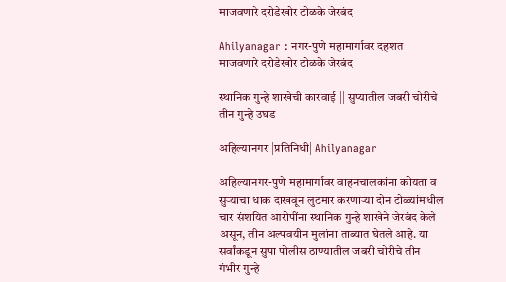माजवणारे दरोडेखोर टोळके जेरबंद

Ahilyanagar : नगर-पुणे महामार्गावर दहशत माजवणारे दरोडेखोर टोळके जेरबंद

स्थानिक गुन्हे शाखेची कारवाई || सुप्यातील जबरी चोरीचे तीन गुन्हे उघड

अहिल्यानगर |प्रतिनिधी| Ahilyanagar

अहिल्यानगर-पुणे महामार्गावर वाहनचालकांना कोयता व सुर्‍याचा धाक दाखवून लुटमार करणार्‍या दोन टोळ्यांमधील चार संशयित आरोपींना स्थानिक गुन्हे शाखेने जेरबंद केले असून, तीन अल्पवयीन मुलांना ताब्यात घेतले आहे. या सर्वांकडून सुपा पोलीस ठाण्यातील जबरी चोरीचे तीन गंभीर गुन्हे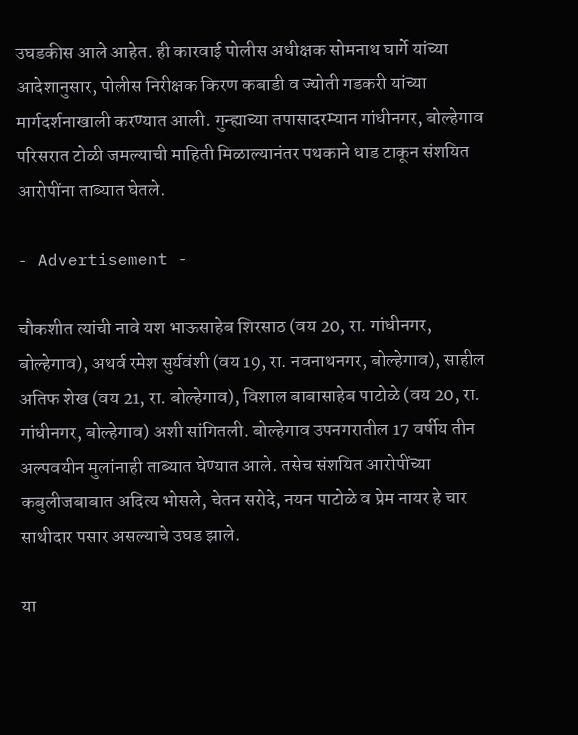उघडकीस आले आहेत. ही कारवाई पोलीस अधीक्षक सोमनाथ घार्गे यांच्या आदेशानुसार, पोलीस निरीक्षक किरण कबाडी व ज्योती गडकरी यांच्या मार्गदर्शनाखाली करण्यात आली. गुन्ह्याच्या तपासादरम्यान गांधीनगर, बोल्हेगाव परिसरात टोळी जमल्याची माहिती मिळाल्यानंतर पथकाने धाड टाकून संशयित आरोपींना ताब्यात घेतले.

- Advertisement -

चौकशीत त्यांची नावे यश भाऊसाहेब शिरसाठ (वय 20, रा. गांधीनगर, बोल्हेगाव), अथर्व रमेश सुर्यवंशी (वय 19, रा. नवनाथनगर, बोल्हेगाव), साहील अतिफ शेख (वय 21, रा. बोल्हेगाव), विशाल बाबासाहेब पाटोळे (वय 20, रा. गांधीनगर, बोल्हेगाव) अशी सांगितली. बोल्हेगाव उपनगरातील 17 वर्षीय तीन अल्पवयीन मुलांनाही ताब्यात घेण्यात आले. तसेच संशयित आरोपींच्या कबुलीजबाबात अदित्य भोसले, चेतन सरोदे, नयन पाटोळे व प्रेम नायर हे चार साथीदार पसार असल्याचे उघड झाले.

या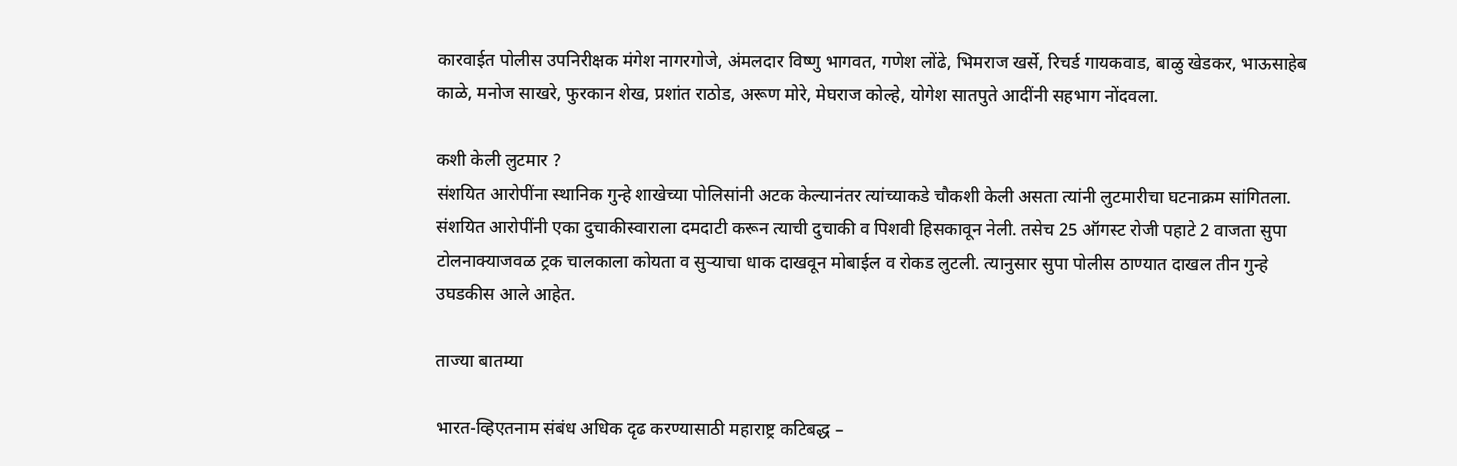कारवाईत पोलीस उपनिरीक्षक मंगेश नागरगोजे, अंमलदार विष्णु भागवत, गणेश लोंढे, भिमराज खर्से, रिचर्ड गायकवाड, बाळु खेडकर, भाऊसाहेब काळे, मनोज साखरे, फुरकान शेख, प्रशांत राठोड, अरूण मोरे, मेघराज कोल्हे, योगेश सातपुते आदींनी सहभाग नोंदवला.

कशी केली लुटमार ?
संशयित आरोपींना स्थानिक गुन्हे शाखेच्या पोलिसांनी अटक केल्यानंतर त्यांच्याकडे चौकशी केली असता त्यांनी लुटमारीचा घटनाक्रम सांगितला. संशयित आरोपींनी एका दुचाकीस्वाराला दमदाटी करून त्याची दुचाकी व पिशवी हिसकावून नेली. तसेच 25 ऑगस्ट रोजी पहाटे 2 वाजता सुपा टोलनाक्याजवळ ट्रक चालकाला कोयता व सुर्‍याचा धाक दाखवून मोबाईल व रोकड लुटली. त्यानुसार सुपा पोलीस ठाण्यात दाखल तीन गुन्हे उघडकीस आले आहेत.

ताज्या बातम्या

भारत-व्हिएतनाम संबंध अधिक दृढ करण्यासाठी महाराष्ट्र कटिबद्ध –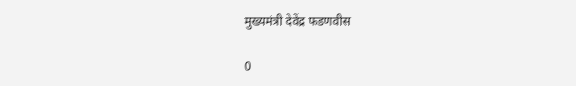मुख्यमंत्री देवेंद्र फडणवीस

0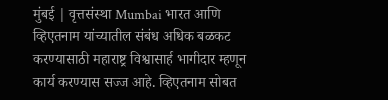मुंबई | वृत्तसंस्था Mumbai भारत आणि व्हिएतनाम यांच्यातील संबंध अधिक बळकट करण्यासाठी महाराष्ट्र विश्वासार्ह भागीदार म्हणून कार्य करण्यास सज्ज आहे. व्हिएतनाम सोबत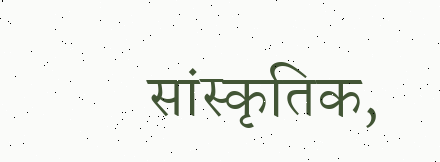सांस्कृतिक,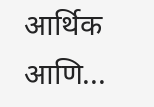आर्थिक आणि...